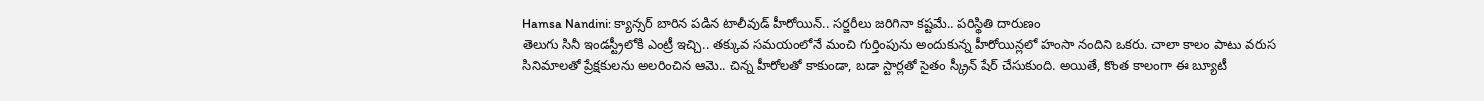Hamsa Nandini: క్యాన్సర్ బారిన పడిన టాలీవుడ్ హీరోయిన్.. సర్జరీలు జరిగినా కష్టమే.. పరిస్థితి దారుణం
తెలుగు సినీ ఇండస్ట్రీలోకి ఎంట్రీ ఇచ్చి.. తక్కువ సమయంలోనే మంచి గుర్తింపును అందుకున్న హీరోయిన్లలో హంసా నందిని ఒకరు. చాలా కాలం పాటు వరుస సినిమాలతో ప్రేక్షకులను అలరించిన ఆమె.. చిన్న హీరోలతో కాకుండా, బడా స్టార్లతో సైతం స్క్రీన్ షేర్ చేసుకుంది. అయితే, కొంత కాలంగా ఈ బ్యూటీ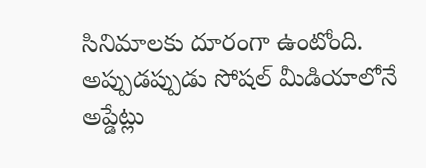సినిమాలకు దూరంగా ఉంటోంది.
అప్పుడప్పుడు సోషల్ మీడియాలోనే అప్డేట్లు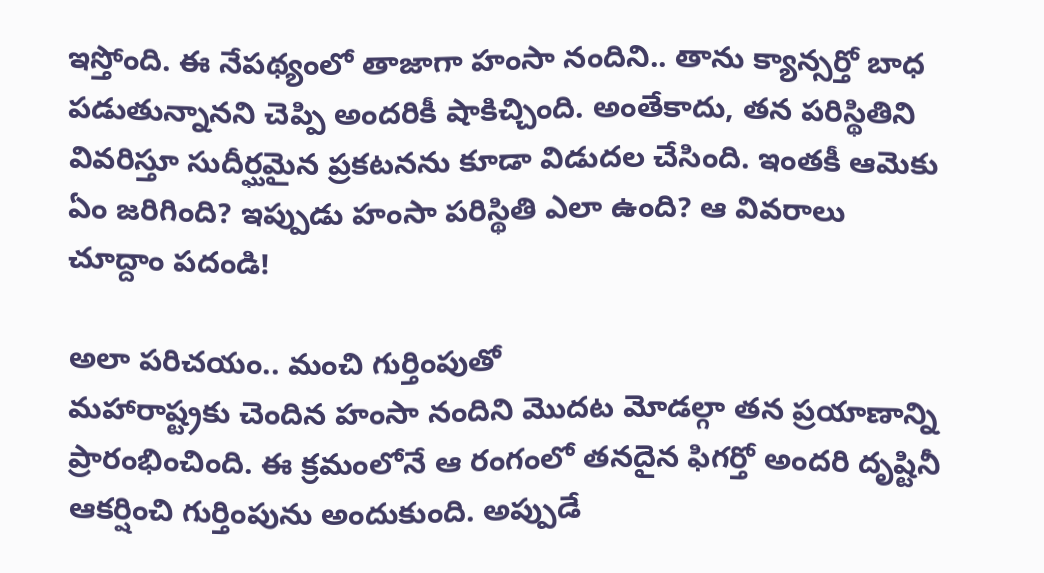ఇస్తోంది. ఈ నేపథ్యంలో తాజాగా హంసా నందిని.. తాను క్యాన్సర్తో బాధ పడుతున్నానని చెప్పి అందరికీ షాకిచ్చింది. అంతేకాదు, తన పరిస్థితిని వివరిస్తూ సుదీర్ఘమైన ప్రకటనను కూడా విడుదల చేసింది. ఇంతకీ ఆమెకు ఏం జరిగింది? ఇప్పుడు హంసా పరిస్థితి ఎలా ఉంది? ఆ వివరాలు చూద్దాం పదండి!

అలా పరిచయం.. మంచి గుర్తింపుతో
మహారాష్ట్రకు చెందిన హంసా నందిని మొదట మోడల్గా తన ప్రయాణాన్ని ప్రారంభించింది. ఈ క్రమంలోనే ఆ రంగంలో తనదైన ఫిగర్తో అందరి దృష్టినీ ఆకర్షించి గుర్తింపును అందుకుంది. అప్పుడే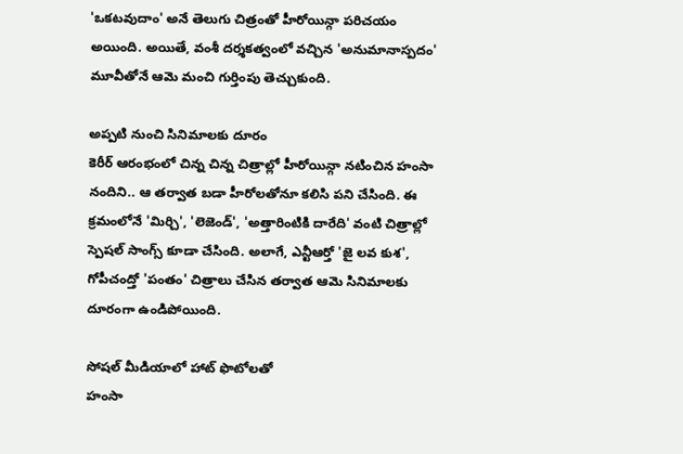'ఒకటవుదాం' అనే తెలుగు చిత్రంతో హీరోయిన్గా పరిచయం అయింది. అయితే, వంశీ దర్శకత్వంలో వచ్చిన 'అనుమానాస్పదం' మూవీతోనే ఆమె మంచి గుర్తింపు తెచ్చుకుంది.

అప్పటి నుంచి సినిమాలకు దూరం
కెరీర్ ఆరంభంలో చిన్న చిన్న చిత్రాల్లో హీరోయిన్గా నటించిన హంసా నందిని.. ఆ తర్వాత బడా హీరోలతోనూ కలిసి పని చేసింది. ఈ క్రమంలోనే 'మిర్చి', 'లెజెండ్', 'అత్తారింటికి దారేది' వంటి చిత్రాల్లో స్పెషల్ సాంగ్స్ కూడా చేసింది. అలాగే, ఎన్టీఆర్తో 'జై లవ కుశ', గోపీచంద్తో 'పంతం' చిత్రాలు చేసిన తర్వాత ఆమె సినిమాలకు దూరంగా ఉండిపోయింది.

సోషల్ మీడియాలో హాట్ ఫొటోలతో
హంసా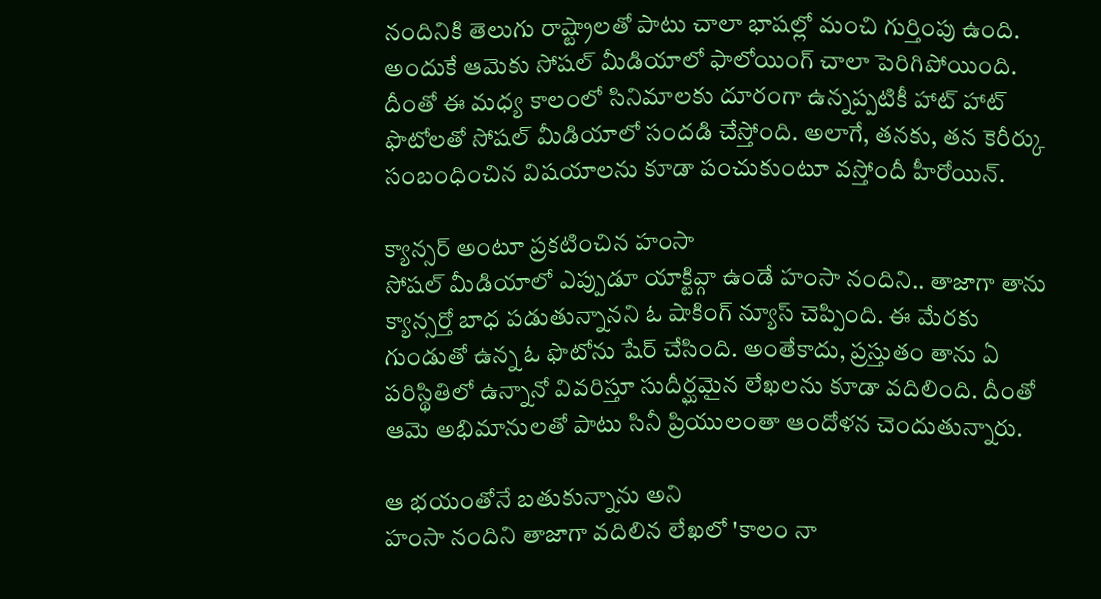నందినికి తెలుగు రాష్ట్రాలతో పాటు చాలా భాషల్లో మంచి గుర్తింపు ఉంది. అందుకే ఆమెకు సోషల్ మీడియాలో ఫాలోయింగ్ చాలా పెరిగిపోయింది. దీంతో ఈ మధ్య కాలంలో సినిమాలకు దూరంగా ఉన్నప్పటికీ హాట్ హాట్ ఫొటోలతో సోషల్ మీడియాలో సందడి చేస్తోంది. అలాగే, తనకు, తన కెరీర్కు సంబంధించిన విషయాలను కూడా పంచుకుంటూ వస్తోందీ హీరోయిన్.

క్యాన్సర్ అంటూ ప్రకటించిన హంసా
సోషల్ మీడియాలో ఎప్పుడూ యాక్టివ్గా ఉండే హంసా నందిని.. తాజాగా తాను క్యాన్సర్తో బాధ పడుతున్నానని ఓ షాకింగ్ న్యూస్ చెప్పింది. ఈ మేరకు గుండుతో ఉన్న ఓ ఫొటోను షేర్ చేసింది. అంతేకాదు, ప్రస్తుతం తాను ఏ పరిస్థితిలో ఉన్నానో వివరిస్తూ సుదీర్ఘమైన లేఖలను కూడా వదిలింది. దీంతో ఆమె అభిమానులతో పాటు సినీ ప్రియులంతా ఆందోళన చెందుతున్నారు.

ఆ భయంతోనే బతుకున్నాను అని
హంసా నందిని తాజాగా వదిలిన లేఖలో 'కాలం నా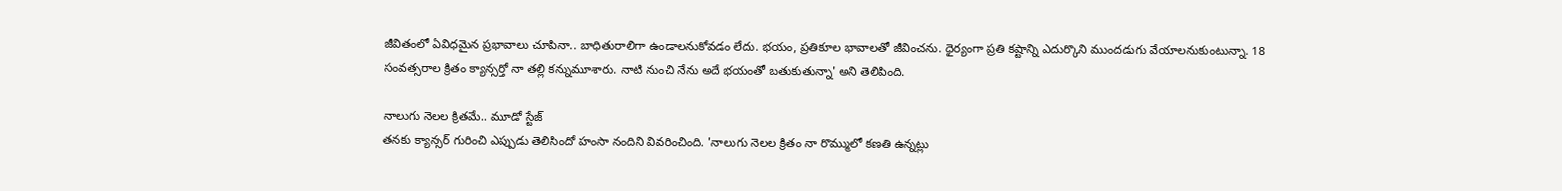జీవితంలో ఏవిధమైన ప్రభావాలు చూపినా.. బాధితురాలిగా ఉండాలనుకోవడం లేదు. భయం, ప్రతికూల భావాలతో జీవించను. ధైర్యంగా ప్రతి కష్టాన్ని ఎదుర్కొని ముందడుగు వేయాలనుకుంటున్నా. 18 సంవత్సరాల క్రితం క్యాన్సర్తో నా తల్లి కన్నుమూశారు. నాటి నుంచి నేను అదే భయంతో బతుకుతున్నా' అని తెలిపింది.

నాలుగు నెలల క్రితమే.. మూడో స్టేజ్
తనకు క్యాన్సర్ గురించి ఎప్పుడు తెలిసిందో హంసా నందిని వివరించింది. 'నాలుగు నెలల క్రితం నా రొమ్ములో కణతి ఉన్నట్లు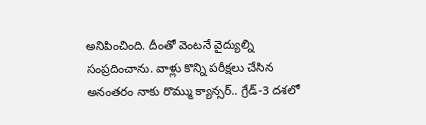అనిపించింది. దీంతో వెంటనే వైద్యుల్ని సంప్రదించాను. వాళ్లు కొన్ని పరీక్షలు చేసిన అనంతరం నాకు రొమ్ము క్యాన్సర్.. గ్రేడ్-3 దశలో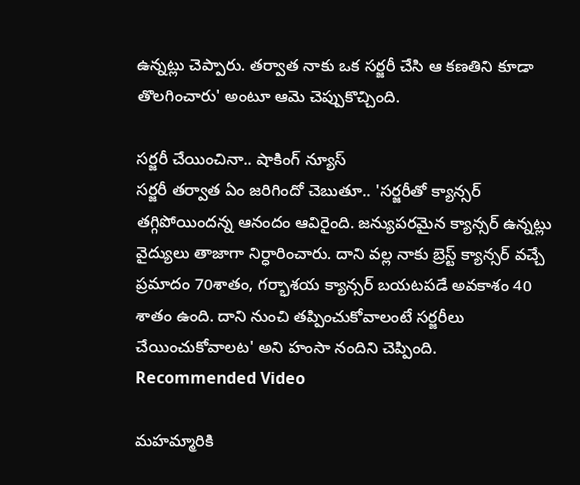ఉన్నట్లు చెప్పారు. తర్వాత నాకు ఒక సర్జరీ చేసి ఆ కణతిని కూడా తొలగించారు' అంటూ ఆమె చెప్పుకొచ్చింది.

సర్జరీ చేయించినా.. షాకింగ్ న్యూస్
సర్జరీ తర్వాత ఏం జరిగిందో చెబుతూ.. 'సర్జరీతో క్యాన్సర్ తగ్గిపోయిందన్న ఆనందం ఆవిరైంది. జన్యుపరమైన క్యాన్సర్ ఉన్నట్లు వైద్యులు తాజాగా నిర్ధారించారు. దాని వల్ల నాకు బ్రెస్ట్ క్యాన్సర్ వచ్చే ప్రమాదం 70శాతం, గర్భాశయ క్యాన్సర్ బయటపడే అవకాశం 40 శాతం ఉంది. దాని నుంచి తప్పించుకోవాలంటే సర్జరీలు చేయించుకోవాలట' అని హంసా నందిని చెప్పింది.
Recommended Video

మహమ్మారికి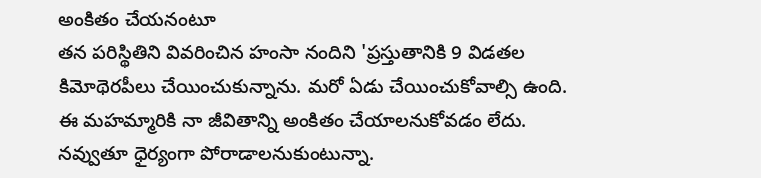అంకితం చేయనంటూ
తన పరిస్థితిని వివరించిన హంసా నందిని 'ప్రస్తుతానికి 9 విడతల కిమోథెరపీలు చేయించుకున్నాను. మరో ఏడు చేయించుకోవాల్సి ఉంది. ఈ మహమ్మారికి నా జీవితాన్ని అంకితం చేయాలనుకోవడం లేదు. నవ్వుతూ ధైర్యంగా పోరాడాలనుకుంటున్నా.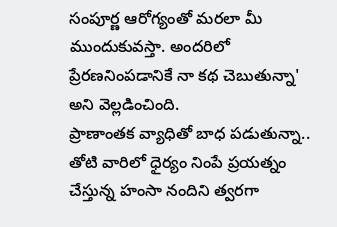సంపూర్ణ ఆరోగ్యంతో మరలా మీ ముందుకువస్తా. అందరిలో ప్రేరణనింపడానికే నా కథ చెబుతున్నా' అని వెల్లడించింది.
ప్రాణాంతక వ్యాధితో బాధ పడుతున్నా.. తోటి వారిలో ధైర్యం నింపే ప్రయత్నం చేస్తున్న హంసా నందిని త్వరగా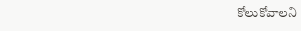కోలుకోవాలని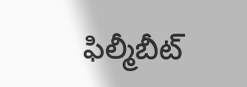ఫిల్మీబీట్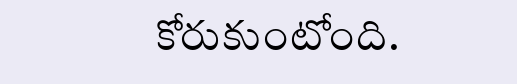కోరుకుంటోంది.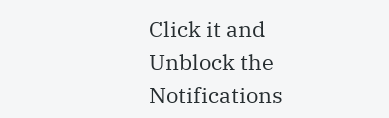Click it and Unblock the Notifications